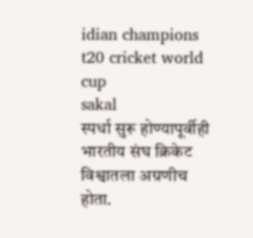idian champions t20 cricket world cup
sakal
स्पर्धा सुरू होण्यापूर्वीही भारतीय संघ क्रिकेट विश्वातला अग्रणीच होता.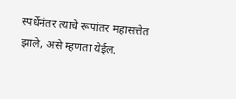स्पर्धेनंतर त्याचे रूपांतर महासत्तेत झाले, असे म्हणता येईल.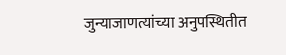जुन्याजाणत्यांच्या अनुपस्थितीत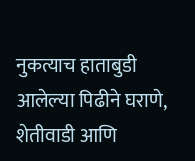नुकत्याच हाताबुडी आलेल्या पिढीने घराणे, शेतीवाडी आणि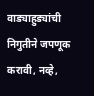वाड्याहुड्यांची निगुतीने जपणूक करावी, नव्हे,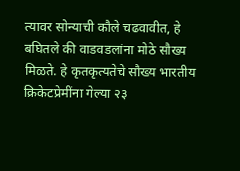त्यावर सोन्याची कौले चढवावीत, हे बघितले की वाडवडलांना मोठे सौख्य मिळते. हे कृतकृत्यतेचे सौख्य भारतीय क्रिकेटप्रेमींना गेल्या २३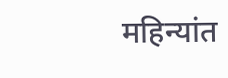महिन्यांत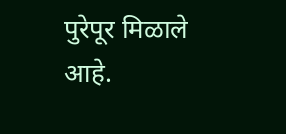पुरेपूर मिळाले आहे.